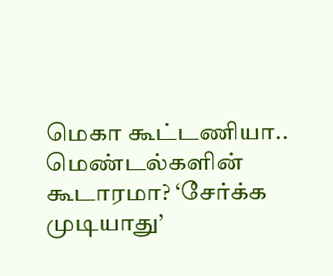மெகா கூட்டணியா.. மெண்டல்களின் கூடாரமா? ‘சேர்க்க முடியாது’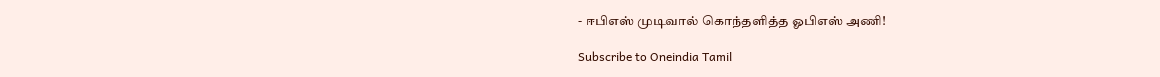- ஈபிஎஸ் முடிவால் கொந்தளித்த ஓபிஎஸ் அணி!

Subscribe to Oneindia Tamil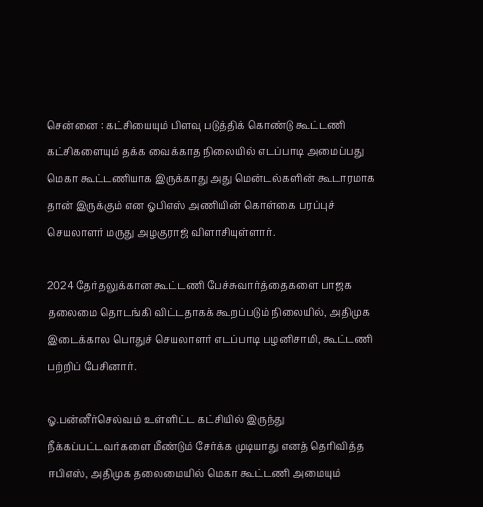சென்னை : கட்சியையும் பிளவு படுத்திக் கொண்டு கூட்டணி கட்சிகளையும் தக்க வைக்காத நிலையில் எடப்பாடி அமைப்பது மெகா கூட்டணியாக இருக்காது அது மென்டல்களின் கூடாரமாக தான் இருக்கும் என ஓபிஎஸ் அணியின் கொள்கை பரப்புச் செயலாளர் மருது அழகுராஜ் விளாசியுள்ளார்.

2024 தேர்தலுக்கான கூட்டணி பேச்சுவார்த்தைகளை பாஜக தலைமை தொடங்கி விட்டதாகக் கூறப்படும் நிலையில், அதிமுக இடைக்கால பொதுச் செயலாளர் எடப்பாடி பழனிசாமி, கூட்டணி பற்றிப் பேசினார்.

ஓ.பன்னீர்செல்வம் உள்ளிட்ட கட்சியில் இருந்து நீக்கப்பட்டவர்களை மீண்டும் சேர்க்க முடியாது எனத் தெரிவித்த ஈபிஎஸ், அதிமுக தலைமையில் மெகா கூட்டணி அமையும்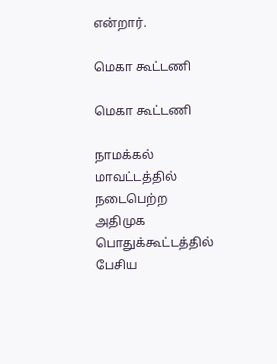என்றார்.

மெகா கூட்டணி

மெகா கூட்டணி

நாமக்கல் மாவட்டத்தில் நடைபெற்ற அதிமுக பொதுக்கூட்டத்தில் பேசிய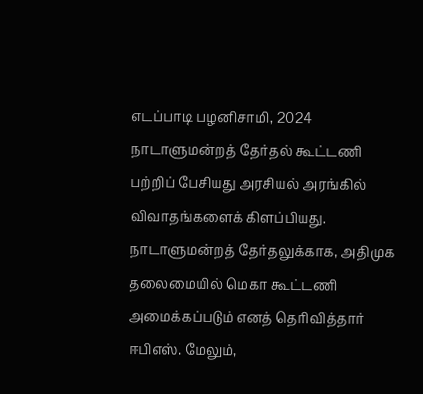எடப்பாடி பழனிசாமி, 2024 நாடாளுமன்றத் தேர்தல் கூட்டணி பற்றிப் பேசியது அரசியல் அரங்கில் விவாதங்களைக் கிளப்பியது. நாடாளுமன்றத் தேர்தலுக்காக, அதிமுக தலைமையில் மெகா கூட்டணி அமைக்கப்படும் எனத் தெரிவித்தார் ஈபிஎஸ். மேலும்,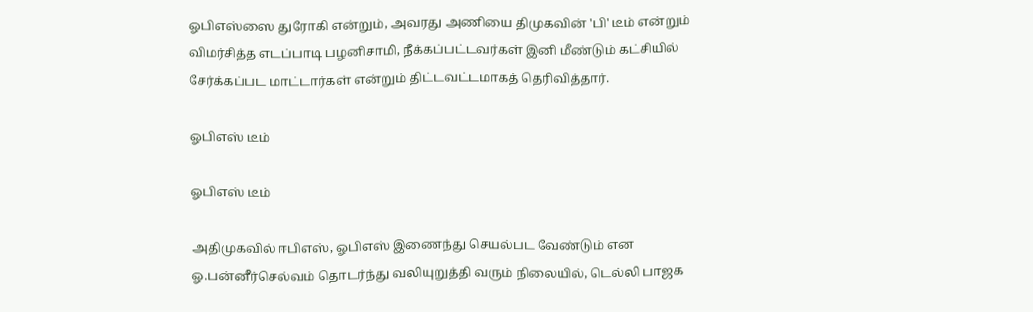ஓபிஎஸ்ஸை துரோகி என்றும், அவரது அணியை திமுகவின் 'பி' டீம் என்றும் விமர்சித்த எடப்பாடி பழனிசாமி, நீக்கப்பட்டவர்கள் இனி மீண்டும் கட்சியில் சேர்க்கப்பட மாட்டார்கள் என்றும் திட்டவட்டமாகத் தெரிவித்தார்.

ஓபிஎஸ் டீம்

ஓபிஎஸ் டீம்

அதிமுகவில் ஈபிஎஸ், ஓபிஎஸ் இணைந்து செயல்பட வேண்டும் என ஓ.பன்னீர்செல்வம் தொடர்ந்து வலியுறுத்தி வரும் நிலையில், டெல்லி பாஜக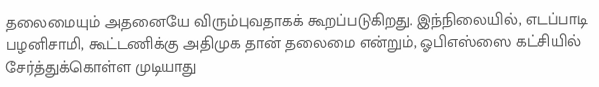தலைமையும் அதனையே விரும்புவதாகக் கூறப்படுகிறது. இந்நிலையில், எடப்பாடி பழனிசாமி, கூட்டணிக்கு அதிமுக தான் தலைமை என்றும், ஓபிஎஸ்ஸை கட்சியில் சேர்த்துக்கொள்ள முடியாது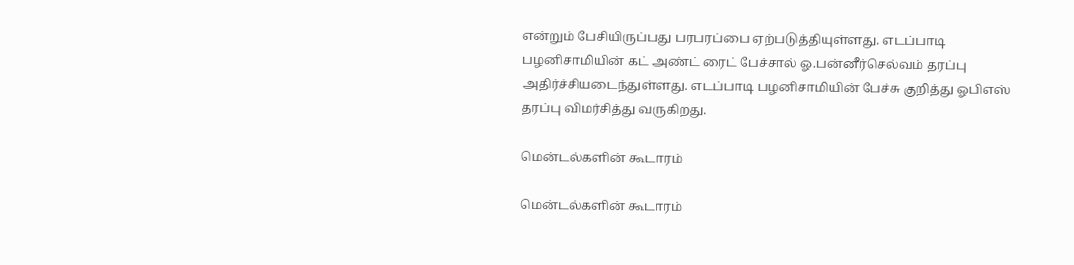என்றும் பேசியிருப்பது பரபரப்பை ஏற்படுத்தியுள்ளது. எடப்பாடி பழனிசாமியின் கட் அண்ட் ரைட் பேச்சால் ஓ.பன்னீர்செல்வம் தரப்பு அதிர்ச்சியடைந்துள்ளது. எடப்பாடி பழனிசாமியின் பேச்சு குறித்து ஓபிஎஸ் தரப்பு விமர்சித்து வருகிறது.

மென்டல்களின் கூடாரம்

மென்டல்களின் கூடாரம்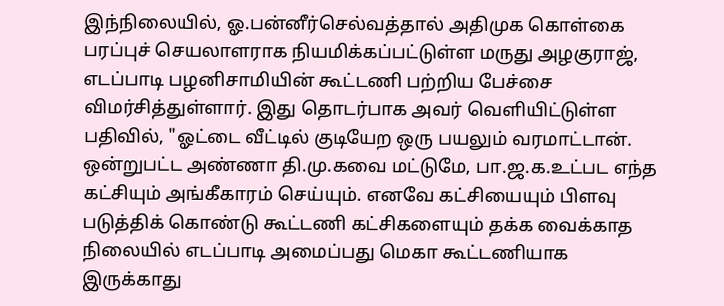இந்நிலையில், ஓ.பன்னீர்செல்வத்தால் அதிமுக கொள்கை பரப்புச் செயலாளராக நியமிக்கப்பட்டுள்ள மருது அழகுராஜ், எடப்பாடி பழனிசாமியின் கூட்டணி பற்றிய பேச்சை விமர்சித்துள்ளார். இது தொடர்பாக அவர் வெளியிட்டுள்ள பதிவில், "ஓட்டை வீட்டில் குடியேற ஒரு பயலும் வரமாட்டான். ஒன்றுபட்ட அண்ணா தி.மு.கவை மட்டுமே, பா.ஜ.க.உட்பட எந்த கட்சியும் அங்கீகாரம் செய்யும். எனவே கட்சியையும் பிளவு படுத்திக் கொண்டு கூட்டணி கட்சிகளையும் தக்க வைக்காத நிலையில் எடப்பாடி அமைப்பது மெகா கூட்டணியாக இருக்காது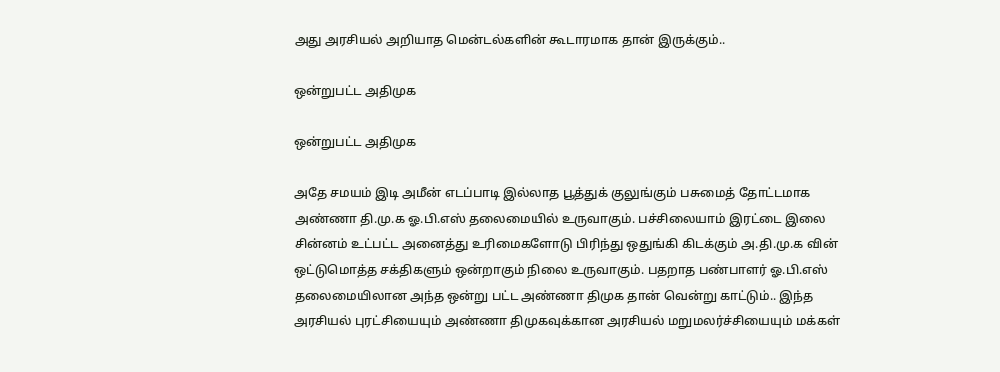அது அரசியல் அறியாத மென்டல்களின் கூடாரமாக தான் இருக்கும்..

ஒன்றுபட்ட அதிமுக

ஒன்றுபட்ட அதிமுக

அதே சமயம் இடி அமீன் எடப்பாடி இல்லாத பூத்துக் குலுங்கும் பசுமைத் தோட்டமாக அண்ணா தி.மு.க ஓ.பி.எஸ் தலைமையில் உருவாகும். பச்சிலையாம் இரட்டை இலை சின்னம் உட்பட்ட அனைத்து உரிமைகளோடு பிரிந்து ஒதுங்கி கிடக்கும் அ.தி.மு.க வின் ஒட்டுமொத்த சக்திகளும் ஒன்றாகும் நிலை உருவாகும். பதறாத பண்பாளர் ஓ.பி.எஸ் தலைமையிலான அந்த ஒன்று பட்ட அண்ணா திமுக தான் வென்று காட்டும்.. இந்த அரசியல் புரட்சியையும் அண்ணா திமுகவுக்கான அரசியல் மறுமலர்ச்சியையும் மக்கள்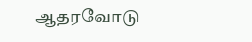ஆதரவோடு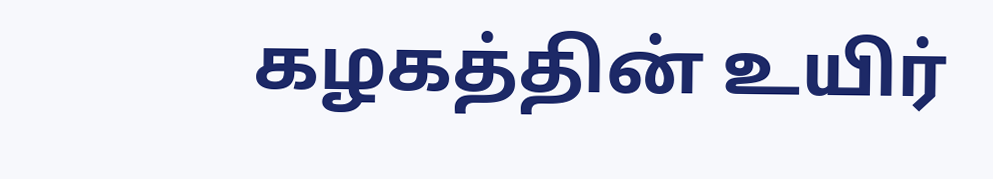கழகத்தின் உயிர்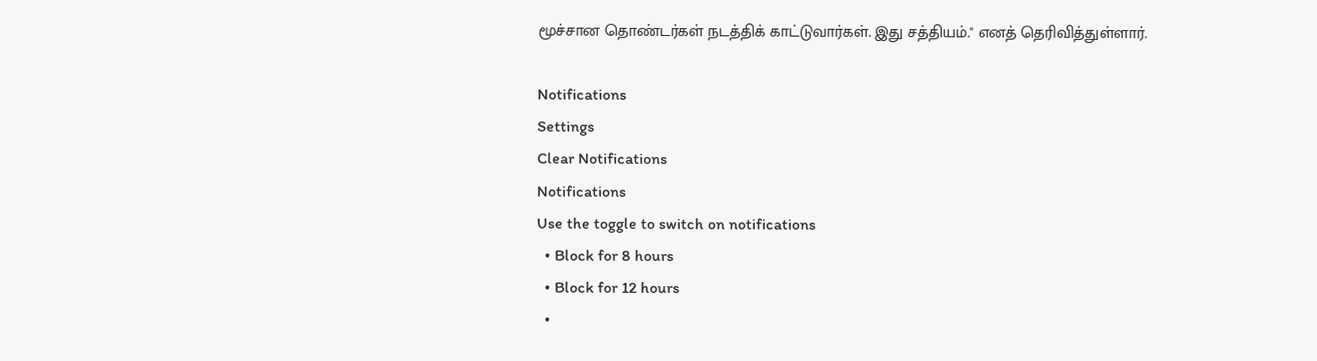மூச்சான தொண்டர்கள் நடத்திக் காட்டுவார்கள். இது சத்தியம்." எனத் தெரிவித்துள்ளார்.

Notifications
Settings
Clear Notifications
Notifications
Use the toggle to switch on notifications
  • Block for 8 hours
  • Block for 12 hours
  •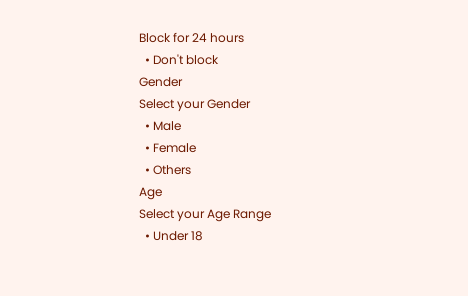Block for 24 hours
  • Don't block
Gender
Select your Gender
  • Male
  • Female
  • Others
Age
Select your Age Range
  • Under 18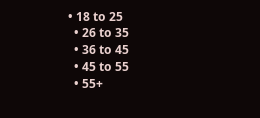• 18 to 25
  • 26 to 35
  • 36 to 45
  • 45 to 55
  • 55+